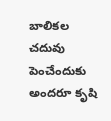బాలిక‌ల చ‌దువు పెంచేందుకు అంద‌రూ కృషి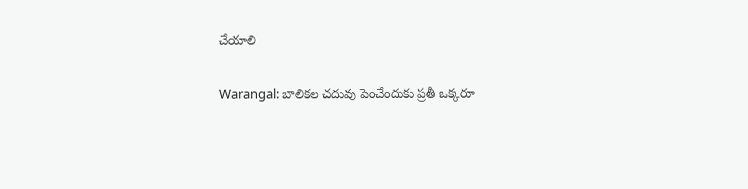చేయాలి

Warangal: బాలికల చ‌దువు పెంచేందుకు ప్ర‌తీ ఒక్క‌రూ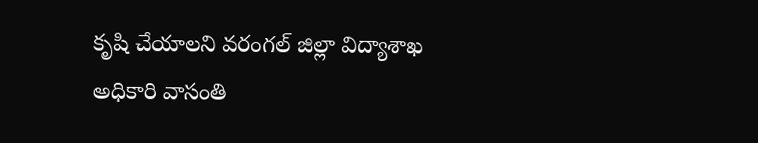కృషి చేయాల‌ని వరంగల్ జిల్లా విద్యాశాఖ అధికారి వాసంతి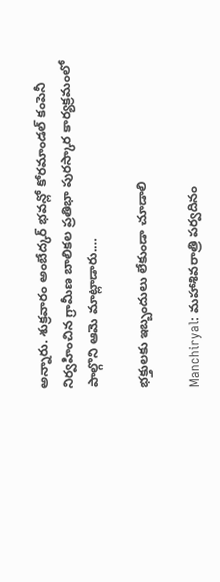అన్నారు. శుక్ర‌వారం అంబేద్కర్ భవన్లో కోరమాండ‌ల్ కంపెనీ నిర్వ‌హించిన గ్రామీణ బాలికల ప్రతిభా పురస్కార కార్యక్రమంలో పాల్గొని ఆమె మాట్లాడారు.…

భ‌క్తుల‌కు ఇబ్బందులు లేకుండా చూడాలి

Manchiryal: మ‌హాశివ‌రాత్రి ప‌ర్వ‌దినం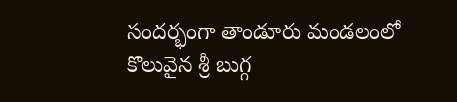సంద‌ర్భంగా తాండూరు మండ‌లంలో కొలువైన శ్రీ బుగ్గ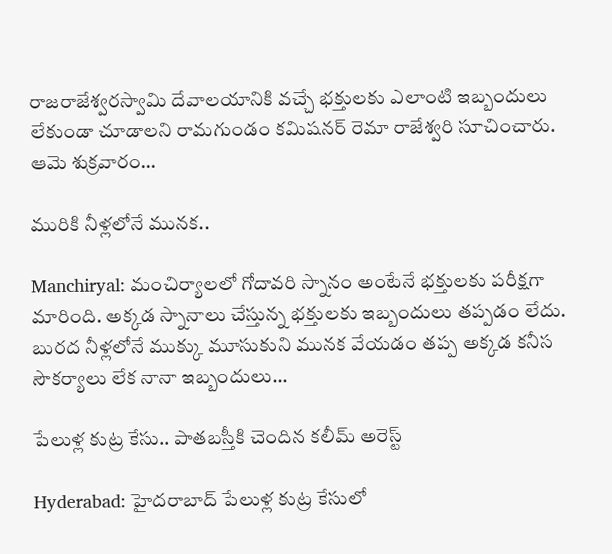రాజ‌రాజేశ్వ‌రస్వామి దేవాల‌యానికి వ‌చ్చే భ‌క్తుల‌కు ఎలాంటి ఇబ్బందులు లేకుండా చూడాల‌ని రామ‌గుండం క‌మిష‌న‌ర్ రెమా రాజేశ్వ‌రి సూచించారు. ఆమె శుక్ర‌వారం…

మురికి నీళ్ల‌లోనే మున‌క‌..

Manchiryal: మంచిర్యాల‌లో గోదావ‌రి స్నానం అంటేనే భ‌క్తుల‌కు ప‌రీక్షగా మారింది. అక్క‌డ స్నానాలు చేస్తున్న భ‌క్తుల‌కు ఇబ్బందులు త‌ప్ప‌డం లేదు. బుర‌ద నీళ్ల‌లోనే ముక్కు మూసుకుని మున‌క వేయ‌డం త‌ప్ప అక్క‌డ క‌నీస సౌక‌ర్యాలు లేక నానా ఇబ్బందులు…

పేలుళ్ల కుట్ర కేసు.. పాతబస్తీకి చెందిన కలీమ్ అరెస్ట్

Hyderabad: హైదరాబాద్ పేలుళ్ల కుట్ర కేసులో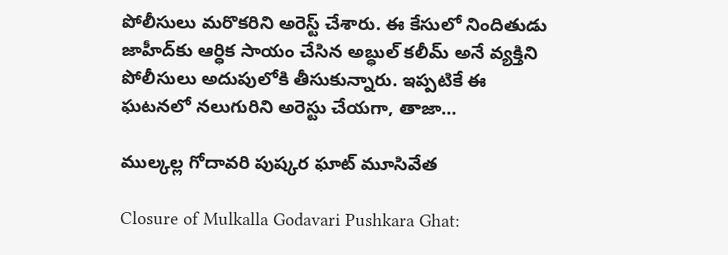పోలీసులు మరొకరిని అరెస్ట్ చేశారు. ఈ కేసులో నిందితుడు జాహీద్‌కు ఆర్ధిక సాయం చేసిన అబ్ధుల్ కలీమ్ అనే వ్యక్తిని పోలీసులు అదుపులోకి తీసుకున్నారు. ఇప్ప‌టికే ఈ ఘ‌ట‌న‌లో న‌లుగురిని అరెస్టు చేయ‌గా, తాజా…

ముల్కల్ల గోదావరి పుష్కర ఘాట్ మూసివేత

Closure of Mulkalla Godavari Pushkara Ghat: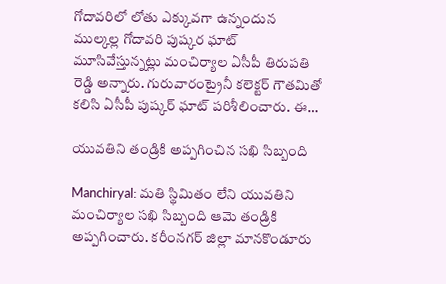గోదావరిలో లోతు ఎక్కువగా ఉన్నందున ముల్కల్ల గోదావరి పుష్కర ఘాట్ మూసివేస్తున్నట్లు మంచిర్యాల ఏసీపీ తిరుపతి రెడ్డి అన్నారు. గురువారంట్రైనీ కలెక్టర్ గౌతమితో కలిసి ఏసీపీ పుష్కర్ ఘాట్ పరిశీలించారు. ఈ…

యువతిని తండ్రికి అప్పగించిన సఖి సిబ్బంది

Manchiryal: మ‌తి స్థిమితం లేని యువ‌తిని మంచిర్యాల స‌ఖి సిబ్బంది ఆమె తండ్రికి అప్ప‌గించారు. కరీంనగర్ జిల్లా మానకొండూరు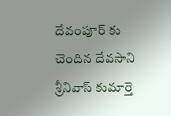దేవంపూర్ కు చెందిన దేవసాని శ్రీనివాస్ కుమార్తె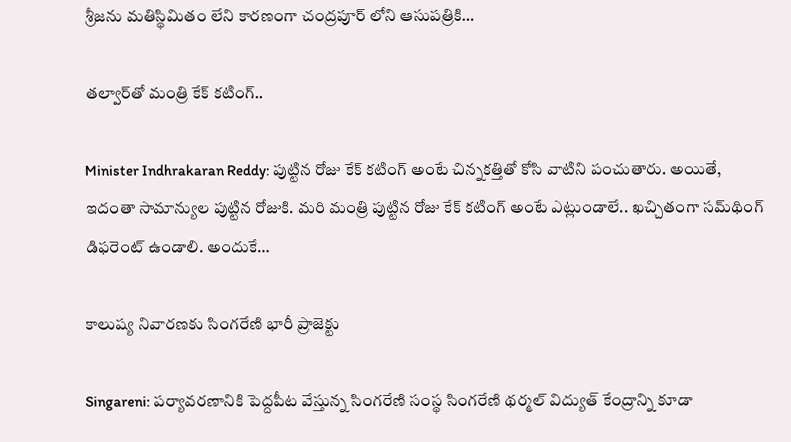శ్రీజను మతిస్థిమితం లేని కారణంగా చంద్రపూర్ లోని ఆసుపత్రికి…

త‌ల్వార్‌తో మంత్రి కేక్ క‌టింగ్‌..

Minister Indhrakaran Reddy: పుట్టిన రోజు కేక్ క‌టింగ్ అంటే చిన్నక‌త్తితో కోసి వాటిని పంచుతారు. అయితే, ఇదంతా సామాన్యుల పుట్టిన రోజుకి. మ‌రి మంత్రి పుట్టిన రోజు కేక్ క‌టింగ్ అంటే ఎట్లుండాలే.. ఖ‌చ్చితంగా స‌మ్‌థింగ్ డిఫ‌రెంట్ ఉండాలి. అందుకే…

కాలుష్య నివారణకు సింగ‌రేణి భారీ ప్రాజెక్టు

Singareni: పర్యావర‌ణానికి పెద్దపీట వేస్తున్న సింగరేణి సంస్థ సింగరేణి థర్మల్ విద్యుత్ కేంద్రాన్ని కూడా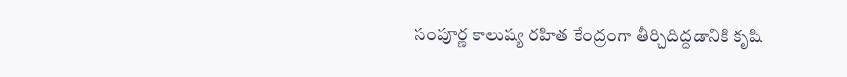సంపూర్ణ కాలుష్య రహిత కేంద్రంగా తీర్చిదిద్దడానికి కృషి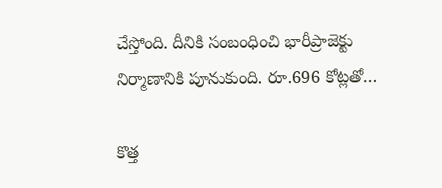చేస్తోంది. దీనికి సంబంధించి భారీప్రాజెక్టు నిర్మాణానికి పూనుకుంది. రూ.696 కోట్లతో…

కొత్త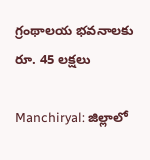గ్రంథాల‌య భ‌వ‌నాల‌కు రూ. 45 లక్ష‌లు

Manchiryal: జిల్లాలో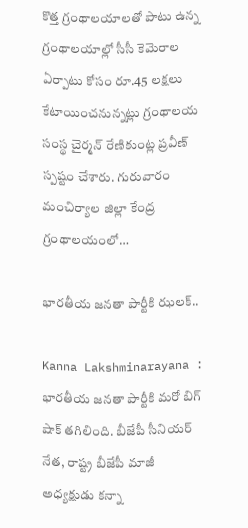కొత్త గ్రంథాల‌యాలతో పాటు ఉన్న గ్రంథాల‌యాల్లో సీసీ కెమెరాల‌ ఏర్పాటు కోసం రూ.45 లక్షలు కేటాయించ‌నున్న‌ట్లు గ్రంథాలయ సంస్థ చైర్మన్ రేణికుంట్ల ప్రవీణ్ స్ప‌ష్టం చేశారు. గురువారం మంచిర్యాల జిల్లా కేంద్ర గ్రంథాలయంలో…

భార‌తీయ జ‌న‌తా పార్టీకి ఝ‌ల‌క్‌..

Kanna Lakshminarayana : భార‌తీయ జ‌న‌తా పార్టీకి మరో బిగ్ షాక్ తగిలింది. బీజేపీ సీనియర్‌ నేత, రాష్ట్ర బీజేపీ మాజీ అధ్యక్షుడు కన్నా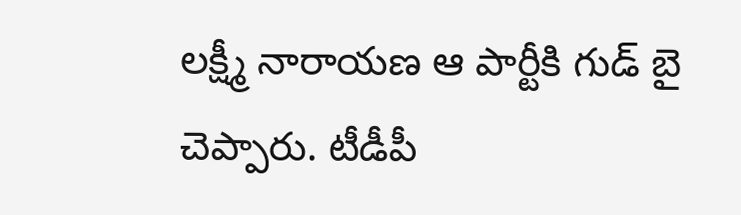లక్ష్మీ నారాయణ ఆ పార్టీకి గుడ్ బై చెప్పారు. టీడీపీ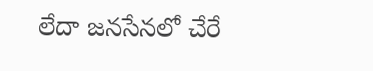లేదా జ‌న‌సేన‌లో చేరే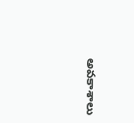అవ‌కాశాలు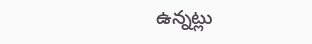ఉన్న‌ట్లు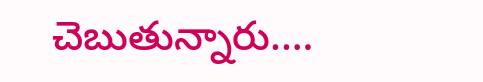చెబుతున్నారు.…